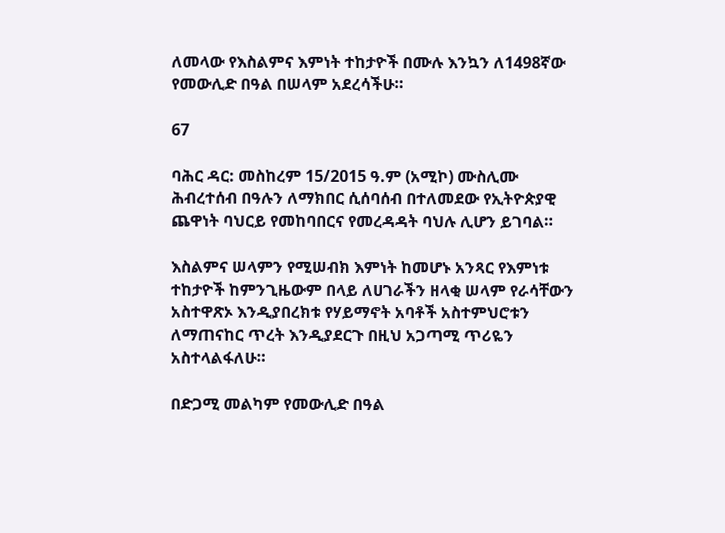ለመላው የእስልምና እምነት ተከታዮች በሙሉ እንኳን ለ1498ኛው የመውሊድ በዓል በሠላም አደረሳችሁ።

67

ባሕር ዳር: መስከረም 15/2015 ዓ.ም (አሚኮ) ሙስሊሙ ሕብረተሰብ በዓሉን ለማክበር ሲሰባሰብ በተለመደው የኢትዮጵያዊ ጨዋነት ባህርይ የመከባበርና የመረዳዳት ባህሉ ሊሆን ይገባል።

እስልምና ሠላምን የሚሠብክ እምነት ከመሆኑ አንጻር የእምነቱ ተከታዮች ከምንጊዜውም በላይ ለሀገራችን ዘላቂ ሠላም የራሳቸውን አስተዋጽኦ እንዲያበረክቱ የሃይማኖት አባቶች አስተምህሮቱን ለማጠናከር ጥረት እንዲያደርጉ በዚህ አጋጣሚ ጥሪዬን አስተላልፋለሁ።

በድጋሚ መልካም የመውሊድ በዓል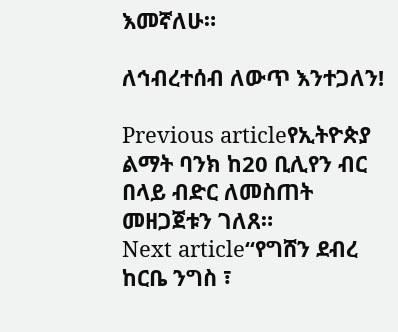እመኛለሁ።

ለኅብረተሰብ ለውጥ እንተጋለን!

Previous articleየኢትዮጵያ ልማት ባንክ ከ20 ቢሊየን ብር በላይ ብድር ለመስጠት መዘጋጀቱን ገለጸ።
Next article“የግሸን ደብረ ከርቤ ንግስ ፣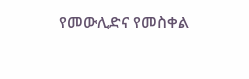የመውሊድና የመስቀል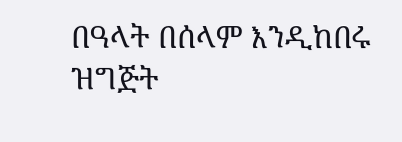በዓላት በሰላም እንዲከበሩ ዝግጅት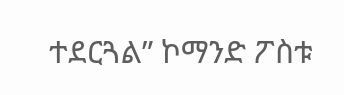ተደርጓል” ኮማንድ ፖስቱ